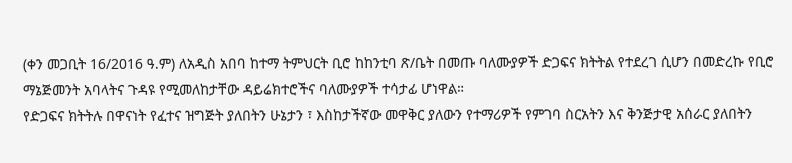(ቀን መጋቢት 16/2016 ዓ.ም) ለአዲስ አበባ ከተማ ትምህርት ቢሮ ከከንቲባ ጽ/ቤት በመጡ ባለሙያዎች ድጋፍና ክትትል የተደረገ ሲሆን በመድረኩ የቢሮ ማኔጅመንት አባላትና ጉዳዩ የሚመለከታቸው ዳይሬክተሮችና ባለሙያዎች ተሳታፊ ሆነዋል።
የድጋፍና ክትትሉ በዋናነት የፈተና ዝግጅት ያለበትን ሁኔታን ፣ እስከታችኛው መዋቅር ያለውን የተማሪዎች የምገባ ስርአትን እና ቅንጅታዊ አሰራር ያለበትን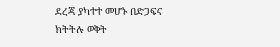ደረጃ ያካተተ መሆኑ በድጋፍና ክትትሉ ወቅት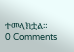ተመላክቷል።
0 Comments